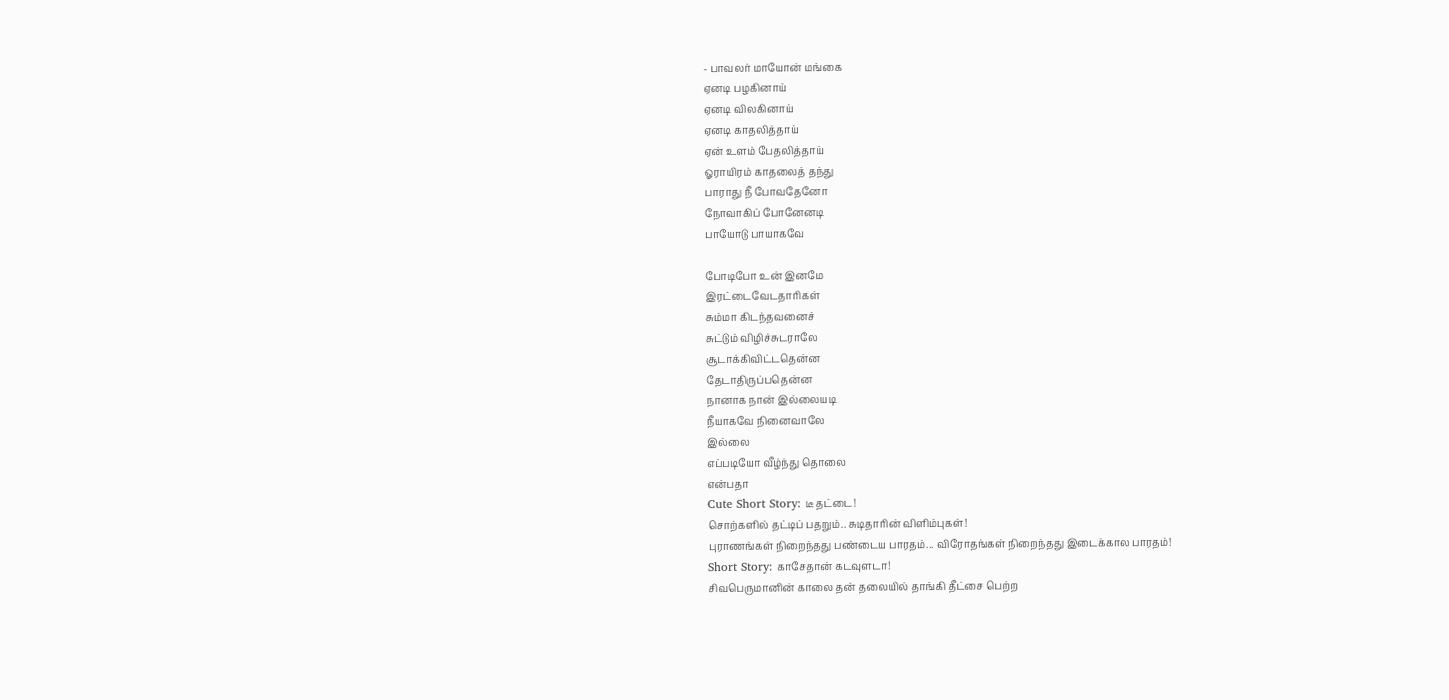- பாவலர் மாயோன் மங்கை
ஏனடி பழகினாய்
ஏனடி விலகினாய்
ஏனடி காதலித்தாய்
ஏன் உளம் பேதலித்தாய்
ஓராயிரம் காதலைத் தந்து
பாராது நீ போவதேனோ
நோவாகிப் போனேனடி
பாயோடு பாயாகவே

போடிபோ உன் இனமே
இரட்டைவேடதாரிகள்
சும்மா கிடந்தவனைச்
சுட்டும் விழிச்சுடராலே
சூடாக்கிவிட்டதென்ன
தேடாதிருப்பதென்ன
நானாக நான் இல்லையடி
நீயாகவே நினைவாலே
இல்லை
எப்படியோ வீழ்ந்து தொலை
என்பதா
Cute Short Story: டீ தட்டை!
சொற்களில் தட்டிப் பதறும்.. சுடிதாரின் விளிம்புகள்!
புராணங்கள் நிறைந்தது பண்டைய பாரதம்... விரோதங்கள் நிறைந்தது இடைக்கால பாரதம்!
Short Story: காசேதான் கடவுளடா!
சிவபெருமானின் காலை தன் தலையில் தாங்கி தீட்சை பெற்ற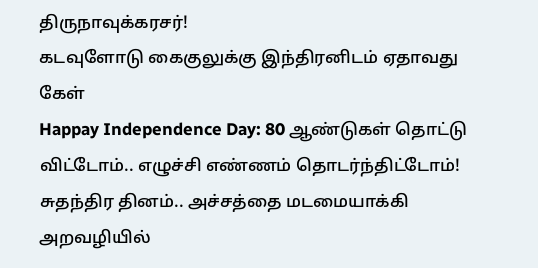திருநாவுக்கரசர்!
கடவுளோடு கைகுலுக்கு இந்திரனிடம் ஏதாவது கேள்
Happay Independence Day: 80 ஆண்டுகள் தொட்டு விட்டோம்.. எழுச்சி எண்ணம் தொடர்ந்திட்டோம்!
சுதந்திர தினம்.. அச்சத்தை மடமையாக்கி அறவழியில்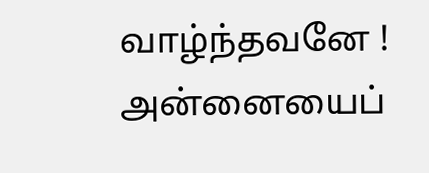வாழ்ந்தவனே !
அன்னையைப்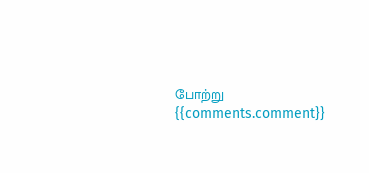போற்று
{{comments.comment}}